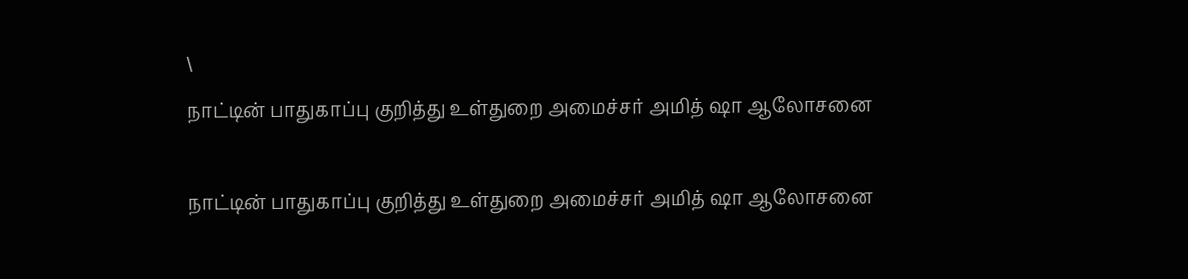\
நாட்டின் பாதுகாப்பு குறித்து உள்துறை அமைச்சர் அமித் ஷா ஆலோசனை

நாட்டின் பாதுகாப்பு குறித்து உள்துறை அமைச்சர் அமித் ஷா ஆலோசனை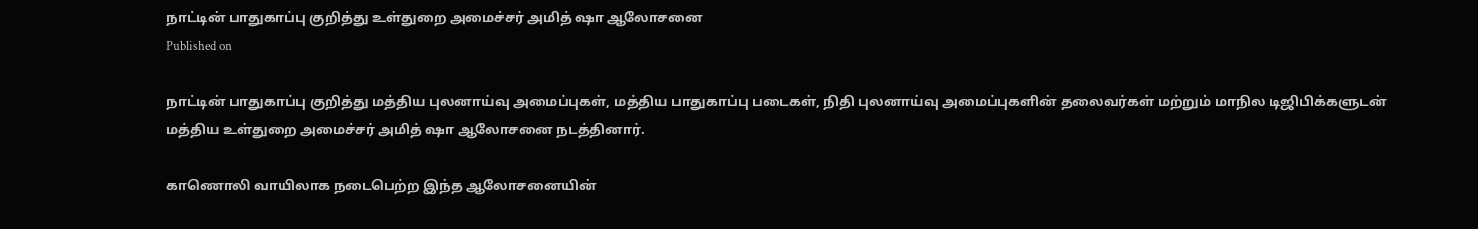நாட்டின் பாதுகாப்பு குறித்து உள்துறை அமைச்சர் அமித் ஷா ஆலோசனை
Published on

நாட்டின் பாதுகாப்பு குறித்து மத்திய புலனாய்வு அமைப்புகள், மத்திய பாதுகாப்பு படைகள், நிதி புலனாய்வு அமைப்புகளின் தலைவர்கள் மற்றும் மாநில டிஜிபிக்களுடன் மத்திய உள்துறை அமைச்சர் அமித் ஷா ஆலோசனை நடத்தினார்.

காணொலி வாயிலாக நடைபெற்ற இந்த ஆலோசனையின்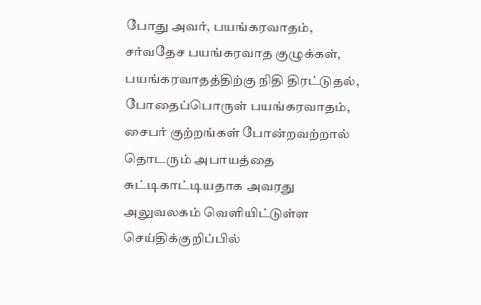போது அவர், பயங்கரவாதம், சர்வதேச பயங்கரவாத குழுக்கள், பயங்கரவாதத்திற்கு நிதி திரட்டுதல், போதைப்பொருள் பயங்கரவாதம், சைபர் குற்றங்கள் போன்றவற்றால் தொடரும் அபாயத்தை சுட்டிகாட்டியதாக அவரது அலுவலகம் வெளியிட்டுள்ள செய்திக்குறிப்பில்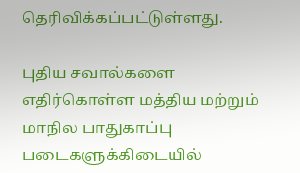தெரிவிக்கப்பட்டுள்ளது.

புதிய சவால்களை எதிர்கொள்ள மத்திய மற்றும் மாநில பாதுகாப்பு படைகளுக்கிடையில்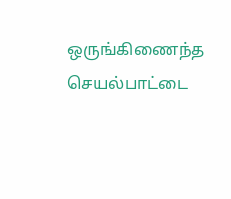ஒருங்கிணைந்த செயல்பாட்டை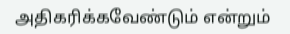அதிகரிக்கவேண்டும் என்றும்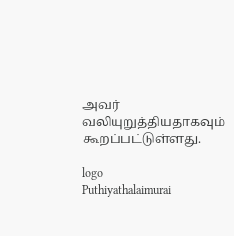அவர் வலியுறுத்தியதாகவும் கூறப்பட்டுள்ளது.

logo
Puthiyathalaimurai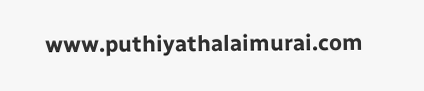www.puthiyathalaimurai.com